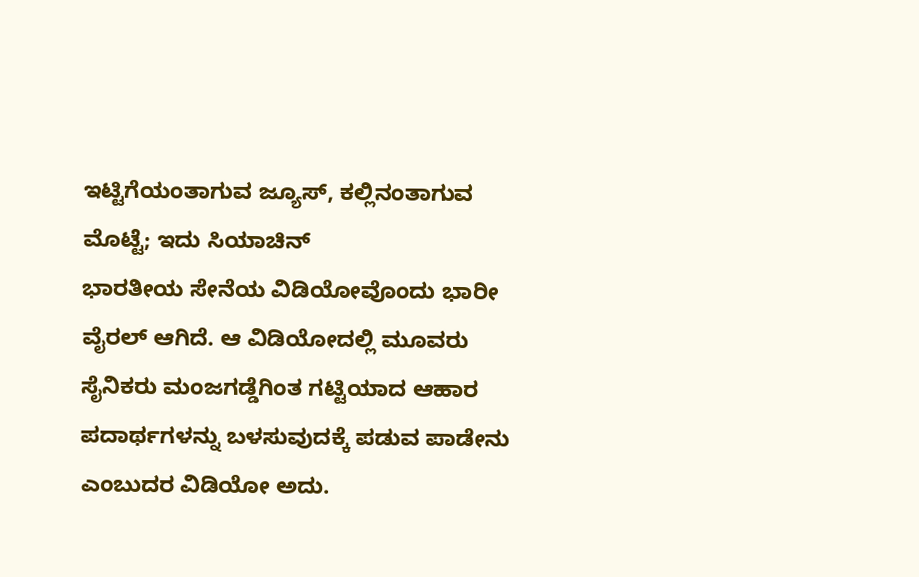ಇಟ್ಟಿಗೆಯಂತಾಗುವ ಜ್ಯೂಸ್, ಕಲ್ಲಿನಂತಾಗುವ ಮೊಟ್ಟೆ; ಇದು ಸಿಯಾಚಿನ್
ಭಾರತೀಯ ಸೇನೆಯ ವಿಡಿಯೋವೊಂದು ಭಾರೀ ವೈರಲ್ ಆಗಿದೆ. ಆ ವಿಡಿಯೋದಲ್ಲಿ ಮೂವರು ಸೈನಿಕರು ಮಂಜಗಡ್ಡೆಗಿಂತ ಗಟ್ಟಿಯಾದ ಆಹಾರ ಪದಾರ್ಥಗಳನ್ನು ಬಳಸುವುದಕ್ಕೆ ಪಡುವ ಪಾಡೇನು ಎಂಬುದರ ವಿಡಿಯೋ ಅದು.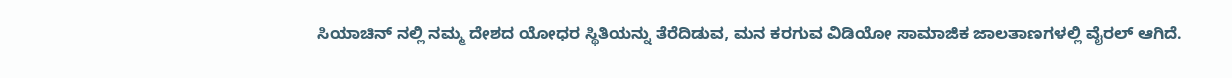ಸಿಯಾಚಿನ್ ನಲ್ಲಿ ನಮ್ಮ ದೇಶದ ಯೋಧರ ಸ್ಥಿತಿಯನ್ನು ತೆರೆದಿಡುವ, ಮನ ಕರಗುವ ವಿಡಿಯೋ ಸಾಮಾಜಿಕ ಜಾಲತಾಣಗಳಲ್ಲಿ ವೈರಲ್ ಆಗಿದೆ.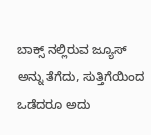ಬಾಕ್ಸ್ ನಲ್ಲಿರುವ ಜ್ಯೂಸ್ ಅನ್ನು ತೆಗೆದು, ಸುತ್ತಿಗೆಯಿಂದ ಒಡೆದರೂ ಅದು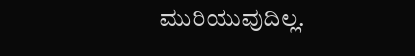ಮುರಿಯುವುದಿಲ್ಲ.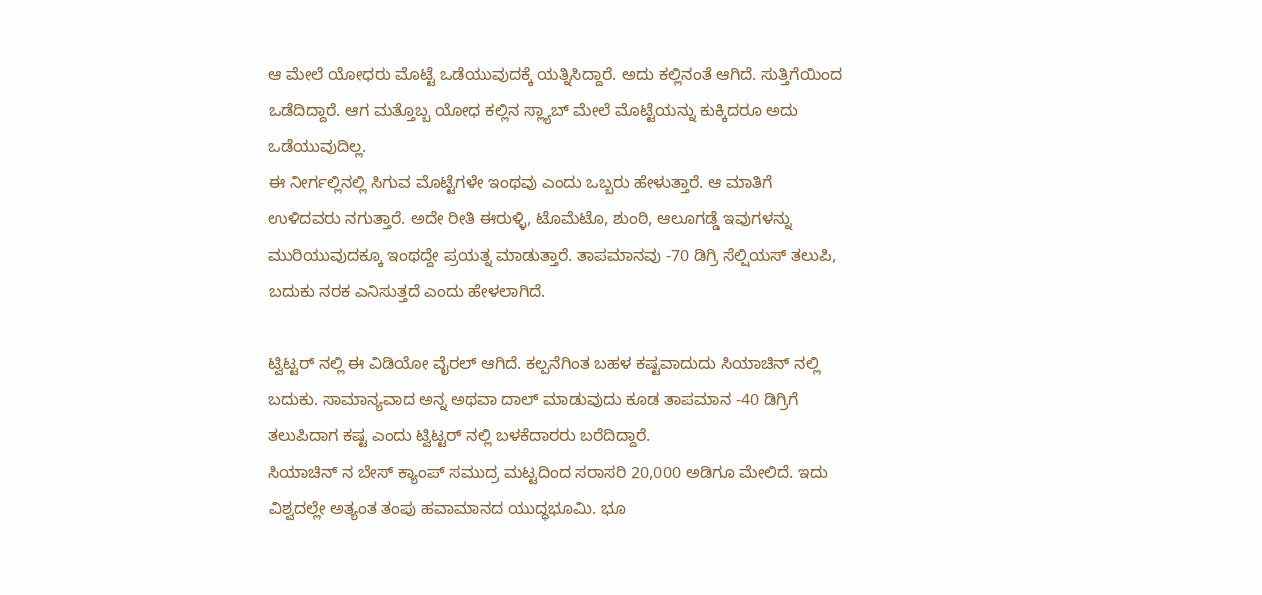ಆ ಮೇಲೆ ಯೋಧರು ಮೊಟ್ಟೆ ಒಡೆಯುವುದಕ್ಕೆ ಯತ್ನಿಸಿದ್ದಾರೆ. ಅದು ಕಲ್ಲಿನಂತೆ ಆಗಿದೆ. ಸುತ್ತಿಗೆಯಿಂದ ಒಡೆದಿದ್ದಾರೆ. ಆಗ ಮತ್ತೊಬ್ಬ ಯೋಧ ಕಲ್ಲಿನ ಸ್ಲ್ಯಾಬ್ ಮೇಲೆ ಮೊಟ್ಟೆಯನ್ನು ಕುಕ್ಕಿದರೂ ಅದು ಒಡೆಯುವುದಿಲ್ಲ.
ಈ ನೀರ್ಗಲ್ಲಿನಲ್ಲಿ ಸಿಗುವ ಮೊಟ್ಟೆಗಳೇ ಇಂಥವು ಎಂದು ಒಬ್ಬರು ಹೇಳುತ್ತಾರೆ. ಆ ಮಾತಿಗೆ ಉಳಿದವರು ನಗುತ್ತಾರೆ. ಅದೇ ರೀತಿ ಈರುಳ್ಳಿ, ಟೊಮೆಟೊ, ಶುಂಠಿ, ಆಲೂಗಡ್ಡೆ ಇವುಗಳನ್ನು ಮುರಿಯುವುದಕ್ಕೂ ಇಂಥದ್ದೇ ಪ್ರಯತ್ನ ಮಾಡುತ್ತಾರೆ. ತಾಪಮಾನವು -70 ಡಿಗ್ರಿ ಸೆಲ್ಷಿಯಸ್ ತಲುಪಿ, ಬದುಕು ನರಕ ಎನಿಸುತ್ತದೆ ಎಂದು ಹೇಳಲಾಗಿದೆ.

ಟ್ವಿಟ್ಟರ್ ನಲ್ಲಿ ಈ ವಿಡಿಯೋ ವೈರಲ್ ಆಗಿದೆ. ಕಲ್ಪನೆಗಿಂತ ಬಹಳ ಕಷ್ಟವಾದುದು ಸಿಯಾಚಿನ್ ನಲ್ಲಿ ಬದುಕು. ಸಾಮಾನ್ಯವಾದ ಅನ್ನ ಅಥವಾ ದಾಲ್ ಮಾಡುವುದು ಕೂಡ ತಾಪಮಾನ -40 ಡಿಗ್ರಿಗೆ ತಲುಪಿದಾಗ ಕಷ್ಟ ಎಂದು ಟ್ವಿಟ್ಟರ್ ನಲ್ಲಿ ಬಳಕೆದಾರರು ಬರೆದಿದ್ದಾರೆ.
ಸಿಯಾಚಿನ್ ನ ಬೇಸ್ ಕ್ಯಾಂಪ್ ಸಮುದ್ರ ಮಟ್ಟದಿಂದ ಸರಾಸರಿ 20,000 ಅಡಿಗೂ ಮೇಲಿದೆ. ಇದು ವಿಶ್ವದಲ್ಲೇ ಅತ್ಯಂತ ತಂಪು ಹವಾಮಾನದ ಯುದ್ಧಭೂಮಿ. ಭೂ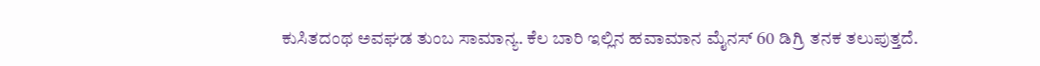ಕುಸಿತದಂಥ ಅವಘಡ ತುಂಬ ಸಾಮಾನ್ಯ. ಕೆಲ ಬಾರಿ ಇಲ್ಲಿನ ಹವಾಮಾನ ಮೈನಸ್ 60 ಡಿಗ್ರಿ ತನಕ ತಲುಪುತ್ತದೆ.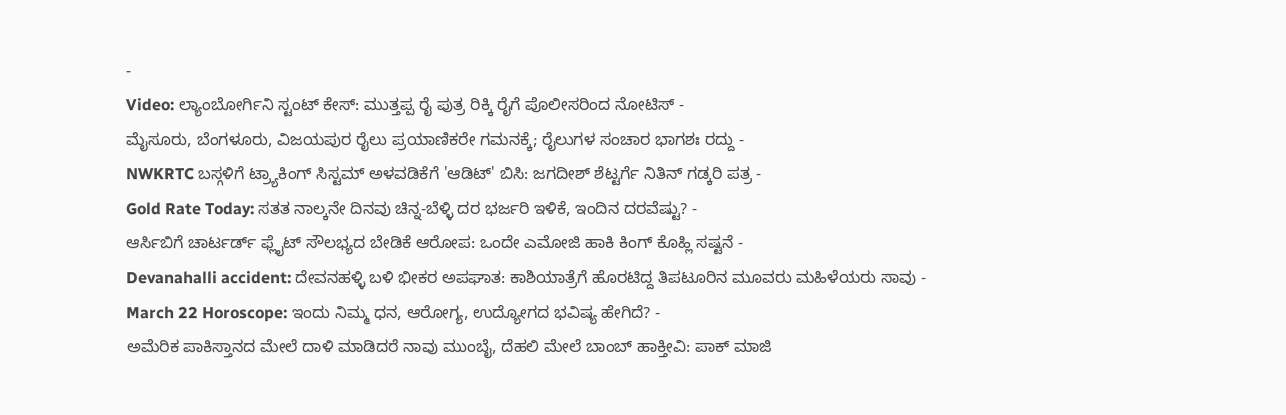-
Video: ಲ್ಯಾಂಬೋರ್ಗಿನಿ ಸ್ಟಂಟ್ ಕೇಸ್: ಮುತ್ತಪ್ಪ ರೈ ಪುತ್ರ ರಿಕ್ಕಿ ರೈಗೆ ಪೊಲೀಸರಿಂದ ನೋಟಿಸ್ -
ಮೈಸೂರು, ಬೆಂಗಳೂರು, ವಿಜಯಪುರ ರೈಲು ಪ್ರಯಾಣಿಕರೇ ಗಮನಕ್ಕೆ; ರೈಲುಗಳ ಸಂಚಾರ ಭಾಗಶಃ ರದ್ದು -
NWKRTC ಬಸ್ಗಳಿಗೆ ಟ್ರ್ಯಾಕಿಂಗ್ ಸಿಸ್ಟಮ್ ಅಳವಡಿಕೆಗೆ 'ಆಡಿಟ್' ಬಿಸಿ: ಜಗದೀಶ್ ಶೆಟ್ಟರ್ಗೆ ನಿತಿನ್ ಗಡ್ಕರಿ ಪತ್ರ -
Gold Rate Today: ಸತತ ನಾಲ್ಕನೇ ದಿನವು ಚಿನ್ನ-ಬೆಳ್ಳಿ ದರ ಭರ್ಜರಿ ಇಳಿಕೆ, ಇಂದಿನ ದರವೆಷ್ಟು? -
ಆರ್ಸಿಬಿಗೆ ಚಾರ್ಟರ್ಡ್ ಫ್ಲೈಟ್ ಸೌಲಭ್ಯದ ಬೇಡಿಕೆ ಆರೋಪ: ಒಂದೇ ಎಮೋಜಿ ಹಾಕಿ ಕಿಂಗ್ ಕೊಹ್ಲಿ ಸಷ್ಟನೆ -
Devanahalli accident: ದೇವನಹಳ್ಳಿ ಬಳಿ ಭೀಕರ ಅಪಘಾತ: ಕಾಶಿಯಾತ್ರೆಗೆ ಹೊರಟಿದ್ದ ತಿಪಟೂರಿನ ಮೂವರು ಮಹಿಳೆಯರು ಸಾವು -
March 22 Horoscope: ಇಂದು ನಿಮ್ಮ ಧನ, ಆರೋಗ್ಯ, ಉದ್ಯೋಗದ ಭವಿಷ್ಯ ಹೇಗಿದೆ? -
ಅಮೆರಿಕ ಪಾಕಿಸ್ತಾನದ ಮೇಲೆ ದಾಳಿ ಮಾಡಿದರೆ ನಾವು ಮುಂಬೈ, ದೆಹಲಿ ಮೇಲೆ ಬಾಂಬ್ ಹಾಕ್ತೀವಿ: ಪಾಕ್ ಮಾಜಿ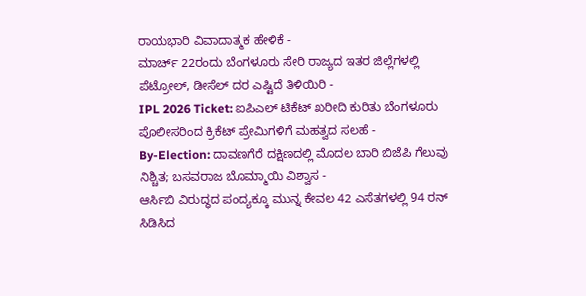ರಾಯಭಾರಿ ವಿವಾದಾತ್ಮಕ ಹೇಳಿಕೆ -
ಮಾರ್ಚ್ 22ರಂದು ಬೆಂಗಳೂರು ಸೇರಿ ರಾಜ್ಯದ ಇತರ ಜಿಲ್ಲೆಗಳಲ್ಲಿ ಪೆಟ್ರೋಲ್, ಡೀಸೆಲ್ ದರ ಎಷ್ಟಿದೆ ತಿಳಿಯಿರಿ -
IPL 2026 Ticket: ಐಪಿಎಲ್ ಟಿಕೆಟ್ ಖರೀದಿ ಕುರಿತು ಬೆಂಗಳೂರು ಪೊಲೀಸರಿಂದ ಕ್ರಿಕೆಟ್ ಪ್ರೇಮಿಗಳಿಗೆ ಮಹತ್ವದ ಸಲಹೆ -
By-Election: ದಾವಣಗೆರೆ ದಕ್ಷಿಣದಲ್ಲಿ ಮೊದಲ ಬಾರಿ ಬಿಜೆಪಿ ಗೆಲುವು ನಿಶ್ಚಿತ; ಬಸವರಾಜ ಬೊಮ್ಮಾಯಿ ವಿಶ್ವಾಸ -
ಆರ್ಸಿಬಿ ವಿರುದ್ಧದ ಪಂದ್ಯಕ್ಕೂ ಮುನ್ನ ಕೇವಲ 42 ಎಸೆತಗಳಲ್ಲಿ 94 ರನ್ ಸಿಡಿಸಿದ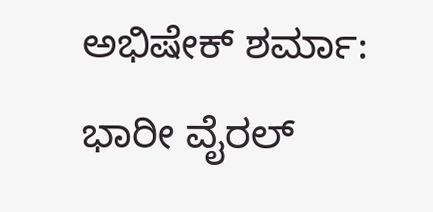ಅಭಿಷೇಕ್ ಶರ್ಮಾ: ಭಾರೀ ವೈರಲ್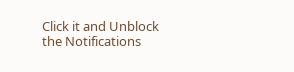Click it and Unblock the Notifications